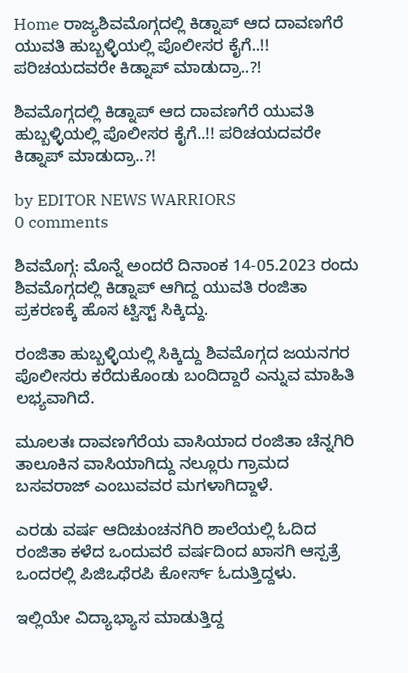Home ರಾಜ್ಯಶಿವಮೊಗ್ಗದಲ್ಲಿ ಕಿಡ್ನಾಪ್ ಆದ ದಾವಣಗೆರೆ ಯುವತಿ ಹುಬ್ಬಳ್ಳಿಯಲ್ಲಿ ಪೊಲೀಸರ ಕೈಗೆ..!! ಪರಿಚಯದವರೇ ಕಿಡ್ನಾಪ್ ಮಾಡುದ್ರಾ..?!

ಶಿವಮೊಗ್ಗದಲ್ಲಿ ಕಿಡ್ನಾಪ್ ಆದ ದಾವಣಗೆರೆ ಯುವತಿ ಹುಬ್ಬಳ್ಳಿಯಲ್ಲಿ ಪೊಲೀಸರ ಕೈಗೆ..!! ಪರಿಚಯದವರೇ ಕಿಡ್ನಾಪ್ ಮಾಡುದ್ರಾ..?!

by EDITOR NEWS WARRIORS
0 comments

ಶಿವಮೊಗ್ಗ: ಮೊನ್ನೆ ಅಂದರೆ ದಿನಾಂಕ 14-05.2023 ರಂದು ಶಿವಮೊಗ್ಗದಲ್ಲಿ ಕಿಡ್ನಾಪ್ ಆಗಿದ್ದ ಯುವತಿ ರಂಜಿತಾ ಪ್ರಕರಣಕ್ಕೆ ಹೊಸ ಟ್ವಿಸ್ಟ್ ಸಿಕ್ಕಿದ್ದು.

ರಂಜಿತಾ ಹುಬ್ಬಳ್ಳಿಯಲ್ಲಿ ಸಿಕ್ಕಿದ್ದು ಶಿವಮೊಗ್ಗದ ಜಯನಗರ ಪೊಲೀಸರು ಕರೆದುಕೊಂಡು ಬಂದಿದ್ದಾರೆ ಎನ್ನುವ ಮಾಹಿತಿ ಲಭ್ಯವಾಗಿದೆ.

ಮೂಲತಃ ದಾವಣಗೆರೆಯ ವಾಸಿಯಾದ ರಂಜಿತಾ ಚೆನ್ನಗಿರಿ ತಾಲೂಕಿನ ವಾಸಿಯಾಗಿದ್ದು ನಲ್ಲೂರು ಗ್ರಾಮದ ಬಸವರಾಜ್ ಎಂಬುವವರ ಮಗಳಾಗಿದ್ದಾಳೆ.

ಎರಡು ವರ್ಷ ಆದಿಚುಂಚನಗಿರಿ ಶಾಲೆಯಲ್ಲಿ ಓದಿದ ರಂಜಿತಾ ಕಳೆದ ಒಂದುವರೆ ವರ್ಷದಿಂದ ಖಾಸಗಿ ಆಸ್ಪತ್ರೆ ಒಂದರಲ್ಲಿ ಪಿಜಿಒಥೆರಪಿ ಕೋರ್ಸ್ ಓದುತ್ತಿದ್ದಳು.

ಇಲ್ಲಿಯೇ ವಿದ್ಯಾಭ್ಯಾಸ ಮಾಡುತ್ತಿದ್ದ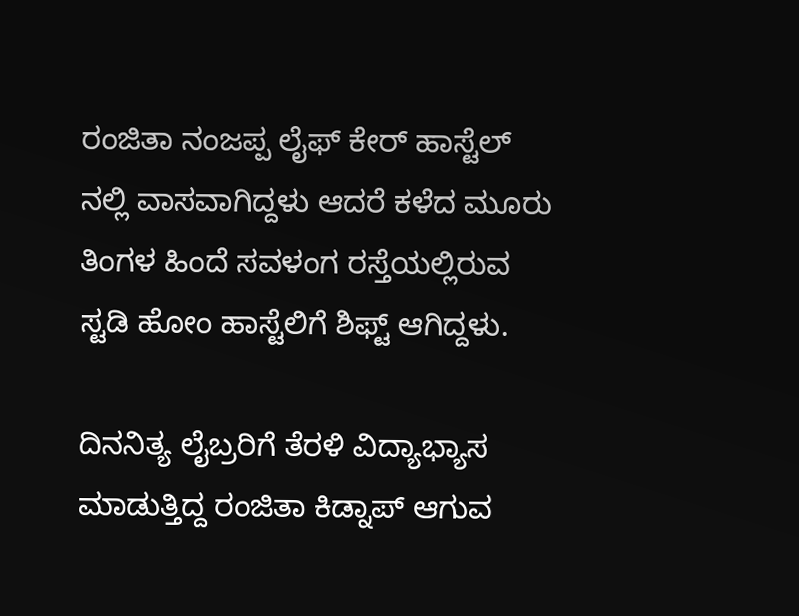ರಂಜಿತಾ ನಂಜಪ್ಪ ಲೈಫ್ ಕೇರ್ ಹಾಸ್ಟೆಲ್ ನಲ್ಲಿ ವಾಸವಾಗಿದ್ದಳು ಆದರೆ ಕಳೆದ ಮೂರು ತಿಂಗಳ ಹಿಂದೆ ಸವಳಂಗ ರಸ್ತೆಯಲ್ಲಿರುವ ಸ್ಟಡಿ ಹೋಂ ಹಾಸ್ಟೆಲಿಗೆ ಶಿಫ್ಟ್ ಆಗಿದ್ದಳು.

ದಿನನಿತ್ಯ ಲೈಬ್ರರಿಗೆ ತೆರಳಿ ವಿದ್ಯಾಭ್ಯಾಸ ಮಾಡುತ್ತಿದ್ದ ರಂಜಿತಾ ಕಿಡ್ನಾಪ್ ಆಗುವ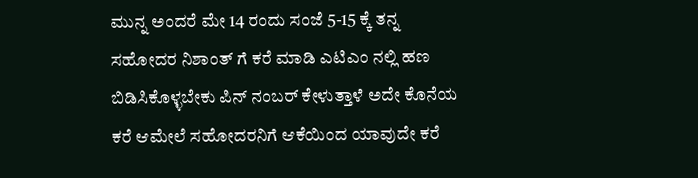ಮುನ್ನ ಅಂದರೆ ಮೇ 14 ರಂದು ಸಂಜೆ 5-15 ಕ್ಕೆ ತನ್ನ ಸಹೋದರ ನಿಶಾಂತ್ ಗೆ ಕರೆ ಮಾಡಿ ಎಟಿಎಂ ನಲ್ಲಿ ಹಣ ಬಿಡಿಸಿಕೊಳ್ಳಬೇಕು ಪಿನ್ ನಂಬರ್ ಕೇಳುತ್ತಾಳೆ ಅದೇ ಕೊನೆಯ ಕರೆ ಆಮೇಲೆ ಸಹೋದರನಿಗೆ ಆಕೆಯಿಂದ ಯಾವುದೇ ಕರೆ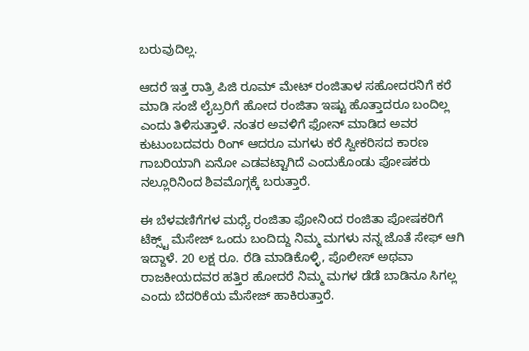ಬರುವುದಿಲ್ಲ.

ಆದರೆ ಇತ್ತ ರಾತ್ರಿ ಪಿಜಿ ರೂಮ್ ಮೇಟ್ ರಂಜಿತಾಳ ಸಹೋದರನಿಗೆ ಕರೆ ಮಾಡಿ ಸಂಜೆ ಲೈಬ್ರರಿಗೆ ಹೋದ ರಂಜಿತಾ ಇಷ್ಟು ಹೊತ್ತಾದರೂ ಬಂದಿಲ್ಲ ಎಂದು ತಿಳಿಸುತ್ತಾಳೆ. ನಂತರ ಅವಳಿಗೆ ಫೋನ್ ಮಾಡಿದ ಅವರ ಕುಟುಂಬದವರು ರಿಂಗ್ ಆದರೂ ಮಗಳು ಕರೆ ಸ್ವೀಕರಿಸದ ಕಾರಣ ಗಾಬರಿಯಾಗಿ ಏನೋ ಎಡವಟ್ಟಾಗಿದೆ ಎಂದುಕೊಂಡು ಪೋಷಕರು ನಲ್ಲೂರಿನಿಂದ ಶಿವಮೊಗ್ಗಕ್ಕೆ ಬರುತ್ತಾರೆ.

ಈ ಬೆಳವಣಿಗೆಗಳ ಮಧ್ಯೆ ರಂಜಿತಾ ಫೋನಿಂದ ರಂಜಿತಾ ಪೋಷಕರಿಗೆ ಟೆಕ್ಸ್ಟ್ ಮೆಸೇಜ್ ಒಂದು ಬಂದಿದ್ದು ನಿಮ್ಮ ಮಗಳು ನನ್ನ ಜೊತೆ ಸೇಫ್ ಆಗಿ ಇದ್ದಾಳೆ. 20 ಲಕ್ಷ ರೂ. ರೆಡಿ ಮಾಡಿಕೊಳ್ಳಿ, ಪೊಲೀಸ್ ಅಥವಾ ರಾಜಕೀಯದವರ ಹತ್ತಿರ ಹೋದರೆ ನಿಮ್ಮ ಮಗಳ ಡೆಡೆ ಬಾಡಿನೂ ಸಿಗಲ್ಲ ಎಂದು ಬೆದರಿಕೆಯ ಮೆಸೇಜ್ ಹಾಕಿರುತ್ತಾರೆ.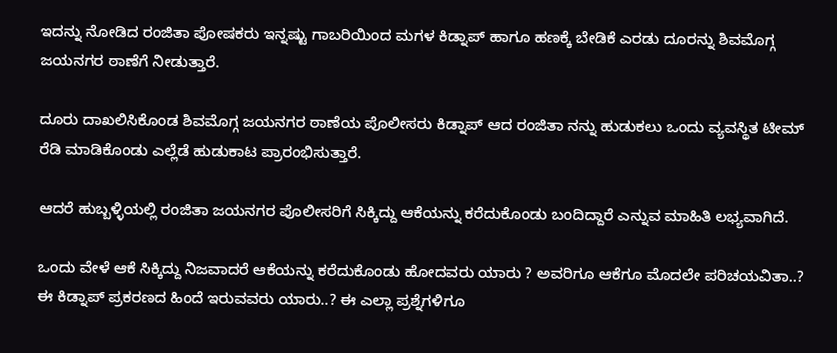ಇದನ್ನು ನೋಡಿದ ರಂಜಿತಾ ಪೋಷಕರು ಇನ್ನಷ್ಟು ಗಾಬರಿಯಿಂದ ಮಗಳ ಕಿಡ್ನಾಪ್ ಹಾಗೂ ಹಣಕ್ಕೆ ಬೇಡಿಕೆ ಎರಡು ದೂರನ್ನು ಶಿವಮೊಗ್ಗ ಜಯನಗರ ಠಾಣೆಗೆ ನೀಡುತ್ತಾರೆ.

ದೂರು ದಾಖಲಿಸಿಕೊಂಡ ಶಿವಮೊಗ್ಗ ಜಯನಗರ ಠಾಣೆಯ ಪೊಲೀಸರು ಕಿಡ್ನಾಪ್ ಆದ ರಂಜಿತಾ ನನ್ನು ಹುಡುಕಲು ಒಂದು ವ್ಯವಸ್ಥಿತ ಟೀಮ್ ರೆಡಿ ಮಾಡಿಕೊಂಡು ಎಲ್ಲೆಡೆ ಹುಡುಕಾಟ ಪ್ರಾರಂಭಿಸುತ್ತಾರೆ.

ಆದರೆ ಹುಬ್ಬಳ್ಳಿಯಲ್ಲಿ ರಂಜಿತಾ ಜಯನಗರ ಪೊಲೀಸರಿಗೆ ಸಿಕ್ಕಿದ್ದು ಆಕೆಯನ್ನು ಕರೆದುಕೊಂಡು ಬಂದಿದ್ದಾರೆ ಎನ್ನುವ ಮಾಹಿತಿ ಲಭ್ಯವಾಗಿದೆ.

ಒಂದು ವೇಳೆ ಆಕೆ ಸಿಕ್ಕಿದ್ದು ನಿಜವಾದರೆ ಆಕೆಯನ್ನು ಕರೆದುಕೊಂಡು ಹೋದವರು ಯಾರು ? ಅವರಿಗೂ ಆಕೆಗೂ ಮೊದಲೇ ಪರಿಚಯವಿತಾ..? ಈ ಕಿಡ್ನಾಪ್ ಪ್ರಕರಣದ ಹಿಂದೆ ಇರುವವರು ಯಾರು..? ಈ ಎಲ್ಲಾ ಪ್ರಶ್ನೆಗಳಿಗೂ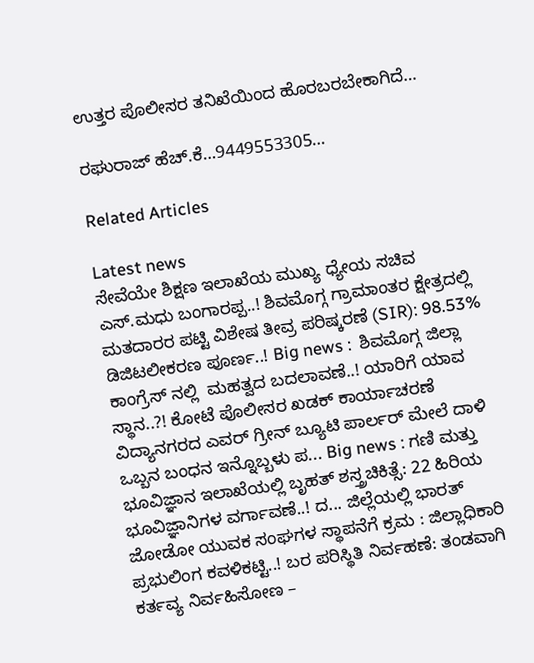ಉತ್ತರ ಪೊಲೀಸರ ತನಿಖೆಯಿಂದ ಹೊರಬರಬೇಕಾಗಿದೆ…

ರಘುರಾಜ್ ಹೆಚ್.ಕೆ…9449553305…

Related Articles

Latest news
ಸೇವೆಯೇ ಶಿಕ್ಷಣ ಇಲಾಖೆಯ ಮುಖ್ಯ ಧ್ಯೇಯ ಸಚಿವ ಎಸ್.ಮಧು ಬಂಗಾರಪ್ಪ..! ಶಿವಮೊಗ್ಗ ಗ್ರಾಮಾಂತರ ಕ್ಷೇತ್ರದಲ್ಲಿ ಮತದಾರರ ಪಟ್ಟಿ ವಿಶೇಷ ತೀವ್ರ ಪರಿಷ್ಕರಣೆ (SIR): 98.53% ಡಿಜಿಟಲೀಕರಣ ಪೂರ್ಣ..! Big news :  ಶಿವಮೊಗ್ಗ ಜಿಲ್ಲಾ ಕಾಂಗ್ರೆಸ್ ನಲ್ಲಿ  ಮಹತ್ವದ ಬದಲಾವಣೆ..! ಯಾರಿಗೆ ಯಾವ ಸ್ಥಾನ..?! ಕೋಟೆ ಪೊಲೀಸರ ಖಡಕ್ ಕಾರ್ಯಾಚರಣೆ ವಿದ್ಯಾನಗರದ ಎವರ್ ಗ್ರೀನ್ ಬ್ಯೂಟಿ ಪಾರ್ಲರ್ ಮೇಲೆ ದಾಳಿ  ಒಬ್ಬನ ಬಂಧನ ಇನ್ನೊಬ್ಬಳು ಪ... Big news : ಗಣಿ ಮತ್ತು ಭೂವಿಜ್ಞಾನ ಇಲಾಖೆಯಲ್ಲಿ ಬೃಹತ್ ಶಸ್ತ್ರಚಿಕಿತ್ಸೆ: 22 ಹಿರಿಯ ಭೂವಿಜ್ಞಾನಿಗಳ ವರ್ಗಾವಣೆ..! ದ... ಜಿಲ್ಲೆಯಲ್ಲಿ ಭಾರತ್ ಜೋಡೋ ಯುವಕ ಸಂಘಗಳ ಸ್ಥಾಪನೆಗೆ ಕ್ರಮ : ಜಿಲ್ಲಾಧಿಕಾರಿ ಪ್ರಭುಲಿಂಗ ಕವಳಿಕಟ್ಟಿ..! ಬರ ಪರಿಸ್ಥಿತಿ ನಿರ್ವಹಣೆ: ತಂಡವಾಗಿ ಕರ್ತವ್ಯ ನಿರ್ವಹಿಸೋಣ –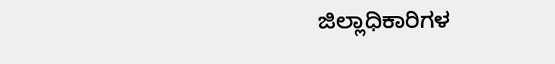ಜಿಲ್ಲಾಧಿಕಾರಿಗಳ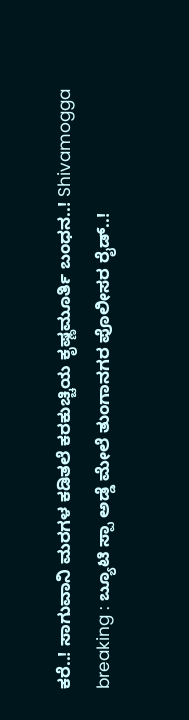ಕರೆ..! ಸಾಗುವಾನಿ ಮರಗಳ ಕಡಿತಲೆ ಕರಕುಚ್ಚಿಯ ಕೃಷ್ಣಮೂರ್ತಿ ಬಂಧನ..! Shivamogga breaking : ಬ್ಯೂಟಿ ಸ್ಪಾ ಅಡ್ಡೆ ಮೇಲೆ ತುಂಗಾನಗರ ಪೊಲೀಸರ ರೈಡ್..!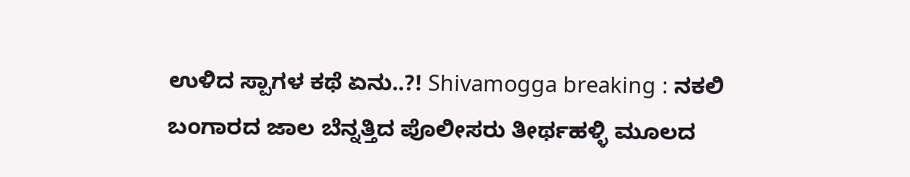ಉಳಿದ ಸ್ಪಾಗಳ ಕಥೆ ಏನು..?! Shivamogga breaking : ನಕಲಿ ಬಂಗಾರದ ಜಾಲ ಬೆನ್ನತ್ತಿದ ಪೊಲೀಸರು ತೀರ್ಥಹಳ್ಳಿ ಮೂಲದ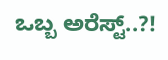ಒಬ್ಬ ಅರೆಸ್ಟ್..?!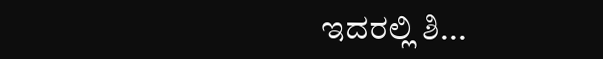ಇದರಲ್ಲಿ ಶಿ...